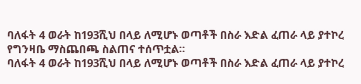ባለፋት 4 ወራት ከ193ሺህ በላይ ለሚሆኑ ወጣቶች በስራ እድል ፈጠራ ላይ ያተኮረ የግንዛቤ ማስጨበጫ ስልጠና ተሰጥቷል።
ባለፋት 4 ወራት ከ193ሺህ በላይ ለሚሆኑ ወጣቶች በስራ እድል ፈጠራ ላይ ያተኮረ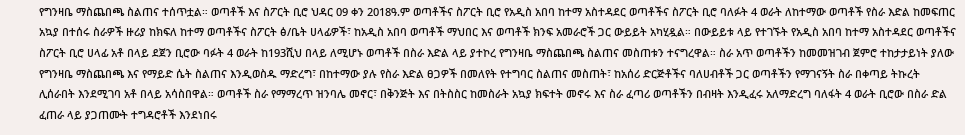የግንዛቤ ማስጨበጫ ስልጠና ተሰጥቷል። ወጣቶች እና ስፖርት ቢሮ ህዳር 09 ቀን 2018ዓ.ም ወጣቶችና ስፖርት ቢሮ የአዲስ አበባ ከተማ አስተዳደር ወጣቶችና ስፖርት ቢሮ ባለፉት 4 ወራት ለከተማው ወጣቶች የስራ እድል ከመፍጠር አኳያ በተሰሩ ስራዎች ዙሪያ ከክፍለ ከተማ ወጣቶችና ስፖርት ፅ/ቤት ሀላፊዎች፣ ከአዲስ አበባ ወጣቶች ማህበር እና ወጣቶች ክንፍ አመራሮች ጋር ውይይት አካሂዷል። በውይይቱ ላይ የተገኙት የአዲስ አበባ ከተማ አስተዳደር ወጣቶችና ስፖርት ቢሮ ሀላፊ አቶ በላይ ደጀን ቢሮው ባፉት 4 ወራት ከ193ሺህ በላይ ለሚሆኑ ወጣቶች በስራ እድል ላይ ያተኮረ የግንዛቤ ማስጨበጫ ስልጠና መስጠቱን ተናግረዋል። ስራ አጥ ወጣቶችን ከመመዝገብ ጀምሮ ተከታታይነት ያለው የግንዛቤ ማስጨበጫ እና የማይድ ሴት ስልጠና እንዲወስዱ ማድረግ፣ በከተማው ያሉ የስራ እድል ፀጋዎች በመለየት የተግባር ስልጠና መስጠት፣ ከአሰሪ ድርጅቶችና ባለሀብቶች ጋር ወጣቶችን የማገናኝት ስራ በቀጣይ ትኩረት ሊሰራበት እንደሚገባ አቶ በላይ አሳስበዋል። ወጣቶች ስራ የማማረጥ ዝንባሌ መኖር፣ በቅንጅት እና በትስስር ከመስራት አኳያ ክፍተት መኖሩ እና ስራ ፈጣሪ ወጣቶችን በብዛት እንዲፈሩ አለማድረግ ባለፋት 4 ወራት ቢሮው በስራ ድል ፈጠራ ላይ ያጋጠሙት ተግዳሮቶች እንደነበሩ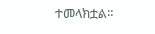ተመላክቷል።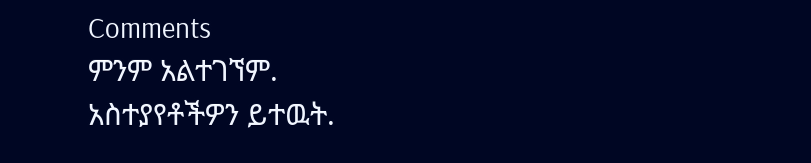Comments
ምንም አልተገኘም.
አስተያየቶችዎን ይተዉት.